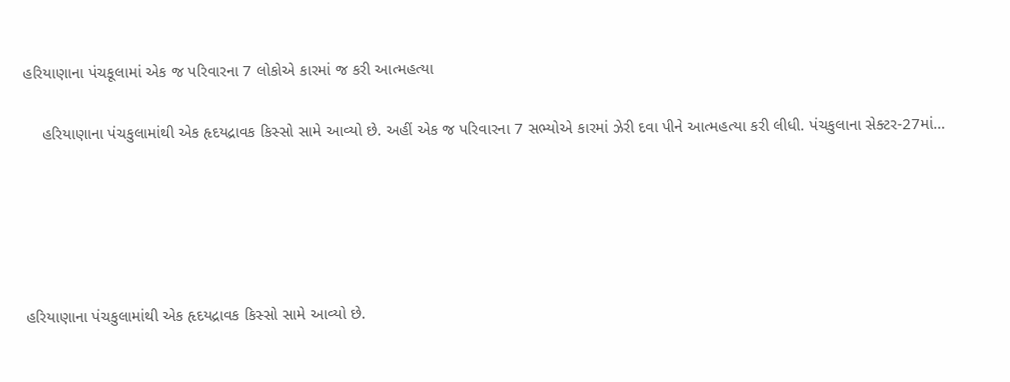હરિયાણાના પંચકૂલામાં એક જ પરિવારના 7 લોકોએ કારમાં જ કરી આત્મહત્યા

    હરિયાણાના પંચકુલામાંથી એક હૃદયદ્રાવક કિસ્સો સામે આવ્યો છે. અહીં એક જ પરિવારના 7 સભ્યોએ કારમાં ઝેરી દવા પીને આત્મહત્યા કરી લીધી. પંચકુલાના સેક્ટર-27માં…





હરિયાણાના પંચકુલામાંથી એક હૃદયદ્રાવક કિસ્સો સામે આવ્યો છે.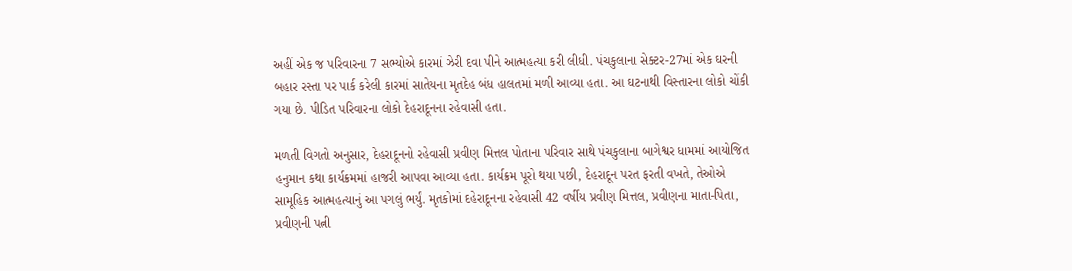અહીં એક જ પરિવારના 7 સભ્યોએ કારમાં ઝેરી દવા પીને આત્મહત્યા કરી લીધી. પંચકુલાના સેક્ટર-27માં એક ઘરની બહાર રસ્તા પર પાર્ક કરેલી કારમાં સાતેયના મૃતદેહ બંધ હાલતમાં મળી આવ્યા હતા. આ ઘટનાથી વિસ્તારના લોકો ચોંકી ગયા છે. પીડિત પરિવારના લોકો દેહરાદૂનના રહેવાસી હતા.

મળતી વિગતો અનુસાર, દેહરાદૂનનો રહેવાસી પ્રવીણ મિત્તલ પોતાના પરિવાર સાથે પંચકુલાના બાગેશ્વર ધામમાં આયોજિત હનુમાન કથા કાર્યક્રમમાં હાજરી આપવા આવ્યા હતા. કાર્યક્રમ પૂરો થયા પછી, દેહરાદૂન પરત ફરતી વખતે, તેઓએ સામૂહિક આત્મહત્યાનું આ પગલું ભર્યું. મૃતકોમાં દહેરાદૂનના રહેવાસી 42 વર્ષીય પ્રવીણ મિત્તલ, પ્રવીણના માતા-પિતા, પ્રવીણની પત્ની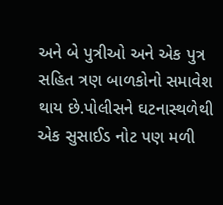અને બે પુત્રીઓ અને એક પુત્ર સહિત ત્રણ બાળકોનો સમાવેશ થાય છે.પોલીસને ઘટનાસ્થળેથી એક સુસાઈડ નોટ પણ મળી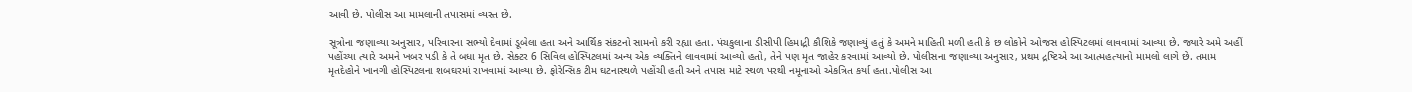આવી છે. પોલીસ આ મામલાની તપાસમાં વ્યસ્ત છે.

સૂત્રોના જણાવ્યા અનુસાર, પરિવારના સભ્યો દેવામાં ડૂબેલા હતા અને આર્થિક સંકટનો સામનો કરી રહ્યા હતા. પંચકુલાના ડીસીપી હિમાદ્રી કૌશિકે જણાવ્યું હતું કે અમને માહિતી મળી હતી કે છ લોકોને ઓજસ હોસ્પિટલમાં લાવવામાં આવ્યા છે. જ્યારે અમે અહીં પહોંચ્યા ત્યારે અમને ખબર પડી કે તે બધા મૃત છે. સેક્ટર 6 સિવિલ હોસ્પિટલમાં અન્ય એક વ્યક્તિને લાવવામાં આવ્યો હતો, તેને પણ મૃત જાહેર કરવામાં આવ્યો છે. પોલીસના જણાવ્યા અનુસાર, પ્રથમ દ્રષ્ટિએ આ આત્મહત્યાનો મામલો લાગે છે. તમામ મૃતદેહોને ખાનગી હોસ્પિટલના શબઘરમાં રાખવામાં આવ્યા છે. ફોરેન્સિક ટીમ ઘટનાસ્થળે પહોંચી હતી અને તપાસ માટે સ્થળ પરથી નમૂનાઓ એકત્રિત કર્યા હતા.પોલીસ આ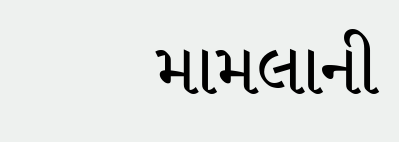મામલાની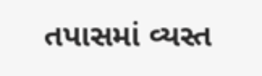તપાસમાં વ્યસ્ત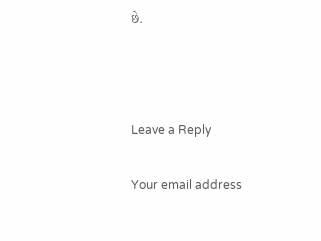છે.



Leave a Reply

Your email address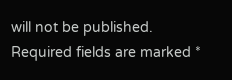will not be published. Required fields are marked *